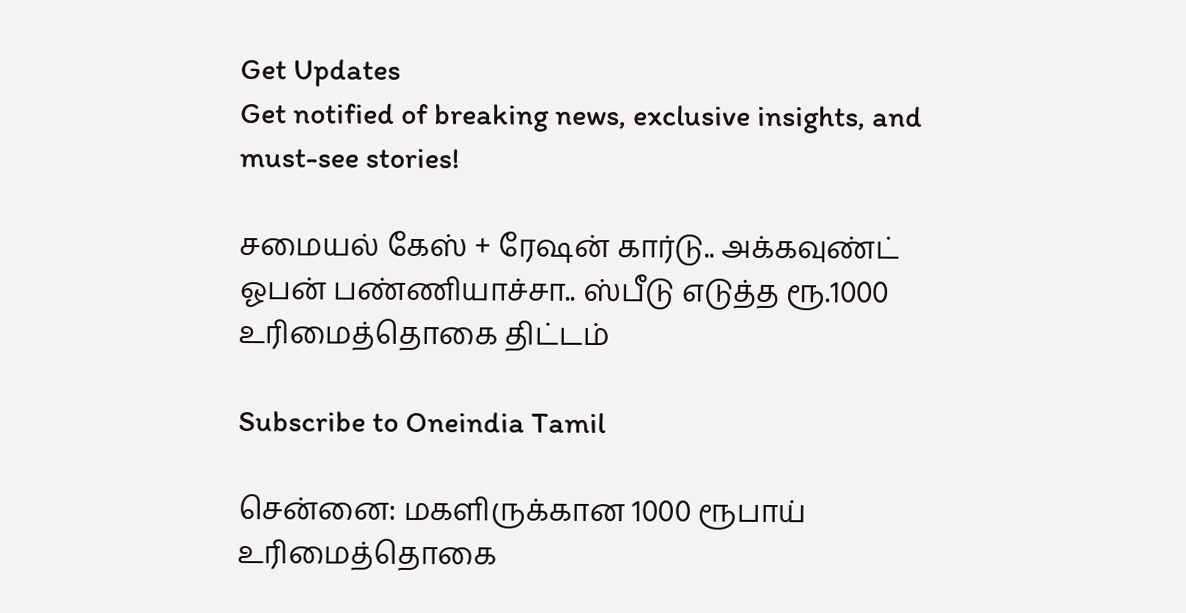Get Updates
Get notified of breaking news, exclusive insights, and must-see stories!

சமையல் கேஸ் + ரேஷன் கார்டு.. அக்கவுண்ட் ஓபன் பண்ணியாச்சா.. ஸ்பீடு எடுத்த ரூ.1000 உரிமைத்தொகை திட்டம்

Subscribe to Oneindia Tamil

சென்னை: மகளிருக்கான 1000 ரூபாய் உரிமைத்தொகை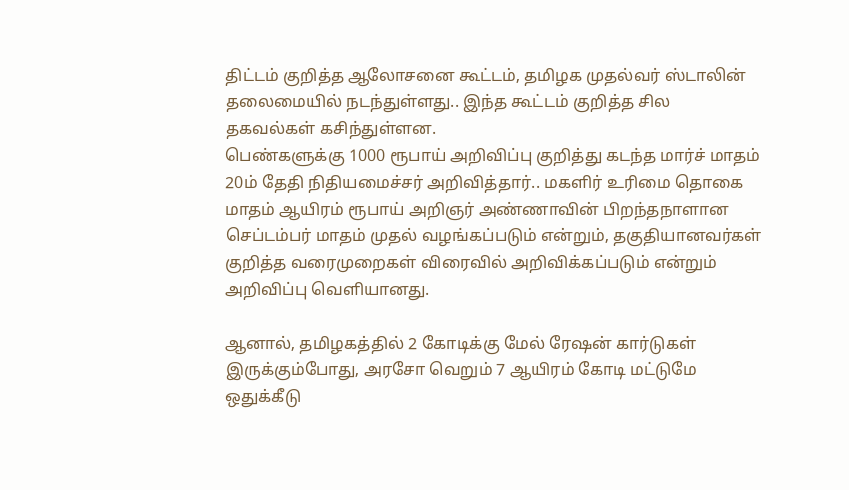திட்டம் குறித்த ஆலோசனை கூட்டம், தமிழக முதல்வர் ஸ்டாலின் தலைமையில் நடந்துள்ளது.. இந்த கூட்டம் குறித்த சில தகவல்கள் கசிந்துள்ளன.
பெண்களுக்கு 1000 ரூபாய் அறிவிப்பு குறித்து கடந்த மார்ச் மாதம் 20ம் தேதி நிதியமைச்சர் அறிவித்தார்.. மகளிர் உரிமை தொகை மாதம் ஆயிரம் ரூபாய் அறிஞர் அண்ணாவின் பிறந்தநாளான செப்டம்பர் மாதம் முதல் வழங்கப்படும் என்றும், தகுதியானவர்கள் குறித்த வரைமுறைகள் விரைவில் அறிவிக்கப்படும் என்றும் அறிவிப்பு வெளியானது.

ஆனால், தமிழகத்தில் 2 கோடிக்கு மேல் ரேஷன் கார்டுகள் இருக்கும்போது, அரசோ வெறும் 7 ஆயிரம் கோடி மட்டுமே ஒதுக்கீடு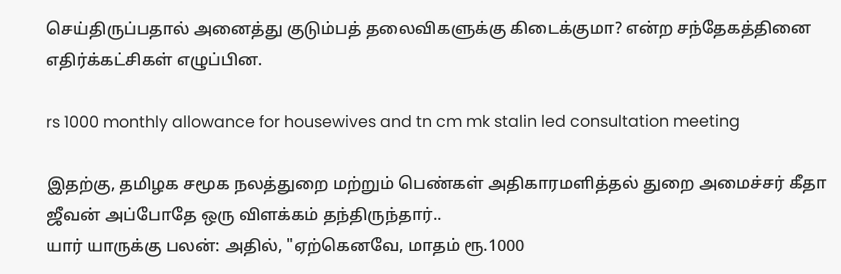செய்திருப்பதால் அனைத்து குடும்பத் தலைவிகளுக்கு கிடைக்குமா? என்ற சந்தேகத்தினை எதிர்க்கட்சிகள் எழுப்பின.

rs 1000 monthly allowance for housewives and tn cm mk stalin led consultation meeting

இதற்கு, தமிழக சமூக நலத்துறை மற்றும் பெண்கள் அதிகாரமளித்தல் துறை அமைச்சர் கீதா ஜீவன் அப்போதே ஒரு விளக்கம் தந்திருந்தார்..
யார் யாருக்கு பலன்: அதில், "ஏற்கெனவே, மாதம் ரூ.1000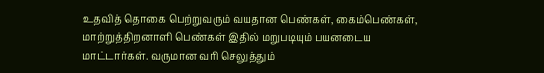உதவித் தொகை பெற்றுவரும் வயதான பெண்கள், கைம்பெண்கள், மாற்றுத்திறனாளி பெண்கள் இதில் மறுபடியும் பயனடைய மாட்டார்கள். வருமான வரி செலுத்தும்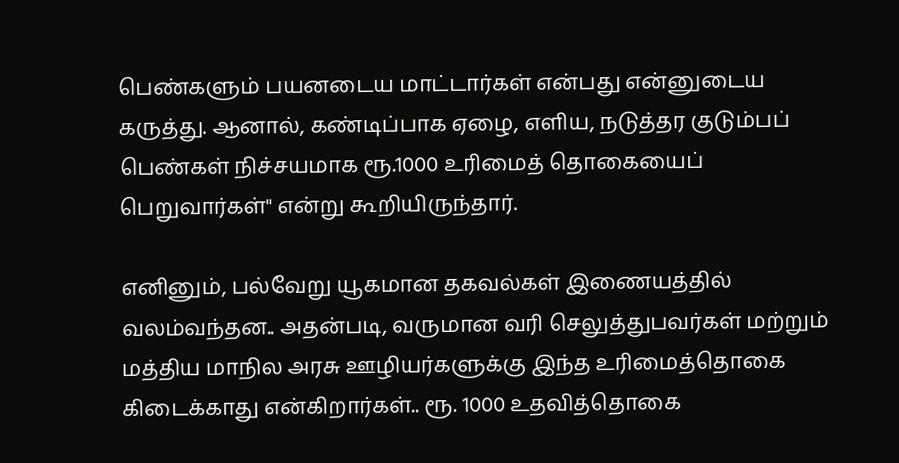பெண்களும் பயனடைய மாட்டார்கள் என்பது என்னுடைய கருத்து. ஆனால், கண்டிப்பாக ஏழை, எளிய, நடுத்தர குடும்பப் பெண்கள் நிச்சயமாக ரூ.1000 உரிமைத் தொகையைப் பெறுவார்கள்" என்று கூறியிருந்தார்.

எனினும், பல்வேறு யூகமான தகவல்கள் இணையத்தில் வலம்வந்தன.. அதன்படி, வருமான வரி செலுத்துபவர்கள் மற்றும் மத்திய மாநில அரசு ஊழியர்களுக்கு இந்த உரிமைத்தொகை கிடைக்காது என்கிறார்கள்.. ரூ. 1000 உதவித்தொகை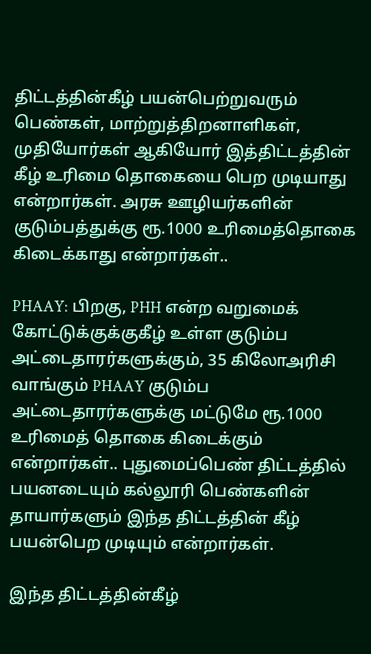திட்டத்தின்கீழ் பயன்பெற்றுவரும் பெண்கள், மாற்றுத்திறனாளிகள், முதியோர்கள் ஆகியோர் இத்திட்டத்தின் கீழ் உரிமை தொகையை பெற முடியாது என்றார்கள். அரசு ஊழியர்களின் குடும்பத்துக்கு ரூ.1000 உரிமைத்தொகை கிடைக்காது என்றார்கள்..

PHAAY: பிறகு, PHH என்ற வறுமைக் கோட்டுக்குக்குகீழ் உள்ள குடும்ப அட்டைதாரர்களுக்கும், 35 கிலோஅரிசி வாங்கும் PHAAY குடும்ப அட்டைதாரர்களுக்கு மட்டுமே ரூ.1000 உரிமைத் தொகை கிடைக்கும் என்றார்கள்.. புதுமைப்பெண் திட்டத்தில் பயனடையும் கல்லூரி பெண்களின் தாயார்களும் இந்த திட்டத்தின் கீழ் பயன்பெற முடியும் என்றார்கள்.

இந்த திட்டத்தின்கீழ்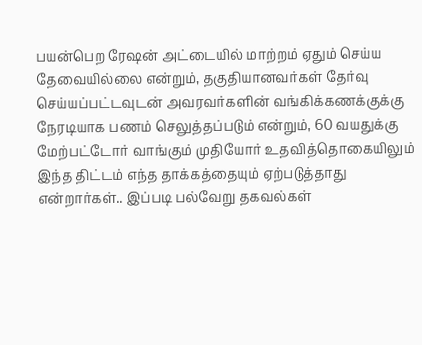பயன்பெற ரேஷன் அட்டையில் மாற்றம் ஏதும் செய்ய தேவையில்லை என்றும், தகுதியானவர்கள் தேர்வு செய்யப்பட்டவுடன் அவரவர்களின் வங்கிக்கணக்குக்கு நேரடியாக பணம் செலுத்தப்படும் என்றும், 60 வயதுக்கு மேற்பட்டோர் வாங்கும் முதியோர் உதவித்தொகையிலும் இந்த திட்டம் எந்த தாக்கத்தையும் ஏற்படுத்தாது என்றார்கள்.. இப்படி பல்வேறு தகவல்கள்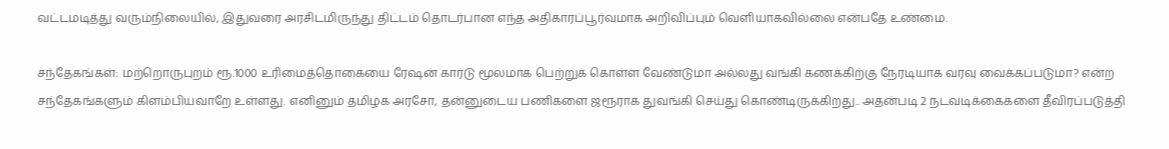வட்டமடித்து வரும்நிலையில், இதுவரை அரசிடமிருந்து திட்டம் தொடர்பான எந்த அதிகாரப்பூர்வமாக அறிவிப்பும் வெளியாகவில்லை என்பதே உண்மை.

சந்தேகங்கள்: மற்றொருபுறம் ரூ.1000 உரிமைத்தொகையை ரேஷன் கார்டு மூலமாக பெற்றுக் கொள்ள வேண்டுமா அல்லது வங்கி கணக்கிற்கு நேரடியாக வரவு வைக்கப்படுமா? என்ற சந்தேகங்களும் கிளம்பியவாறே உள்ளது. எனினும் தமிழக அரசோ, தன்னுடைய பணிகளை ஜரூராக துவங்கி செய்து கொண்டிருக்கிறது.. அதன்படி 2 நடவடிக்கைகளை தீவிரப்படுத்தி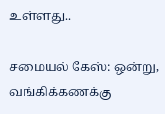உள்ளது..

சமையல் கேஸ்: ஒன்று, வங்கிக்கணக்கு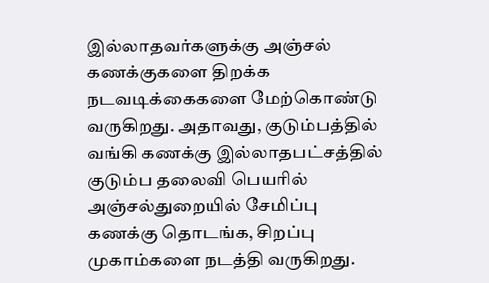இல்லாதவர்களுக்கு அஞ்சல் கணக்குகளை திறக்க நடவடிக்கைகளை மேற்கொண்டு வருகிறது. அதாவது, குடும்பத்தில் வங்கி கணக்கு இல்லாதபட்சத்தில் குடும்ப தலைவி பெயரில் அஞ்சல்துறையில் சேமிப்பு கணக்கு தொடங்க, சிறப்பு முகாம்களை நடத்தி வருகிறது.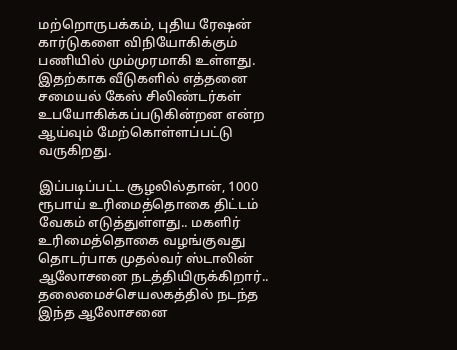மற்றொருபக்கம், புதிய ரேஷன் கார்டுகளை விநியோகிக்கும் பணியில் மும்முரமாகி உள்ளது. இதற்காக வீடுகளில் எத்தனை சமையல் கேஸ் சிலிண்டர்கள் உபயோகிக்கப்படுகின்றன என்ற ஆய்வும் மேற்கொள்ளப்பட்டு வருகிறது.

இப்படிப்பட்ட சூழலில்தான், 1000 ரூபாய் உரிமைத்தொகை திட்டம் வேகம் எடுத்துள்ளது.. மகளிர் உரிமைத்தொகை வழங்குவது தொடர்பாக முதல்வர் ஸ்டாலின் ஆலோசனை நடத்தியிருக்கிறார்.. தலைமைச்செயலகத்தில் நடந்த இந்த ஆலோசனை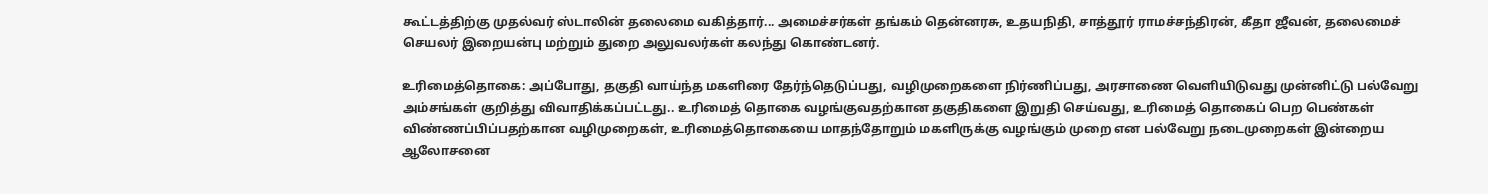கூட்டத்திற்கு முதல்வர் ஸ்டாலின் தலைமை வகித்தார்... அமைச்சர்கள் தங்கம் தென்னரசு, உதயநிதி, சாத்தூர் ராமச்சந்திரன், கீதா ஜீவன், தலைமைச் செயலர் இறையன்பு மற்றும் துறை அலுவலர்கள் கலந்து கொண்டனர்.

உரிமைத்தொகை: அப்போது, தகுதி வாய்ந்த மகளிரை தேர்ந்தெடுப்பது, வழிமுறைகளை நிர்ணிப்பது, அரசாணை வெளியிடுவது முன்னிட்டு பல்வேறு அம்சங்கள் குறித்து விவாதிக்கப்பட்டது.. உரிமைத் தொகை வழங்குவதற்கான தகுதிகளை இறுதி செய்வது, உரிமைத் தொகைப் பெற பெண்கள் விண்ணப்பிப்பதற்கான வழிமுறைகள், உரிமைத்தொகையை மாதந்தோறும் மகளிருக்கு வழங்கும் முறை என பல்வேறு நடைமுறைகள் இன்றைய ஆலோசனை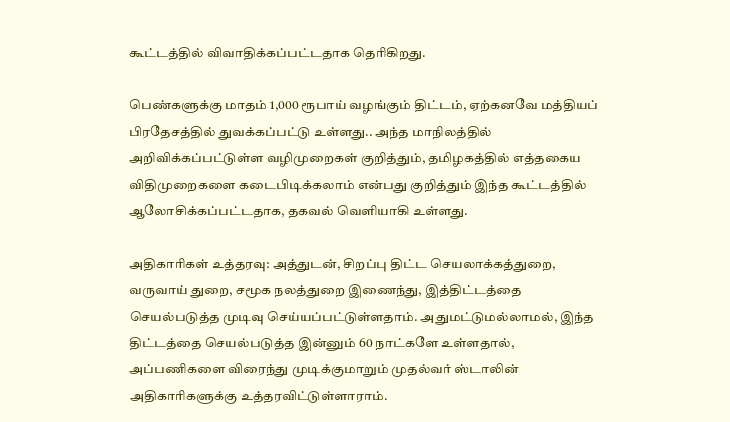கூட்டத்தில் விவாதிக்கப்பட்டதாக தெரிகிறது.

பெண்களுக்கு மாதம் 1,000 ரூபாய் வழங்கும் திட்டம், ஏற்கனவே மத்தியப் பிரதேசத்தில் துவக்கப்பட்டு உள்ளது.. அந்த மாநிலத்தில் அறிவிக்கப்பட்டுள்ள வழிமுறைகள் குறித்தும், தமிழகத்தில் எத்தகைய விதிமுறைகளை கடைபிடிக்கலாம் என்பது குறித்தும் இந்த கூட்டத்தில் ஆலோசிக்கப்பட்டதாக, தகவல் வெளியாகி உள்ளது.

அதிகாரிகள் உத்தரவு: அத்துடன், சிறப்பு திட்ட செயலாக்கத்துறை, வருவாய் துறை, சமூக நலத்துறை இணைந்து, இத்திட்டத்தை செயல்படுத்த முடிவு செய்யப்பட்டுள்ளதாம். அதுமட்டுமல்லாமல், இந்த திட்டத்தை செயல்படுத்த இன்னும் 60 நாட்களே உள்ளதால், அப்பணிகளை விரைந்து முடிக்குமாறும் முதல்வர் ஸ்டாலின் அதிகாரிகளுக்கு உத்தரவிட்டுள்ளாராம்.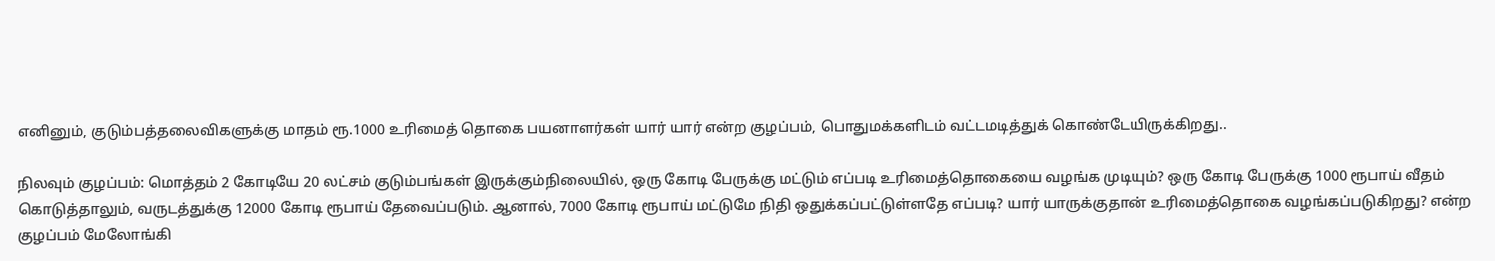எனினும், குடும்பத்தலைவிகளுக்கு மாதம் ரூ.1000 உரிமைத் தொகை பயனாளர்கள் யார் யார் என்ற குழப்பம், பொதுமக்களிடம் வட்டமடித்துக் கொண்டேயிருக்கிறது..

நிலவும் குழப்பம்: மொத்தம் 2 கோடியே 20 லட்சம் குடும்பங்கள் இருக்கும்நிலையில், ஒரு கோடி பேருக்கு மட்டும் எப்படி உரிமைத்தொகையை வழங்க முடியும்? ஒரு கோடி பேருக்கு 1000 ரூபாய் வீதம் கொடுத்தாலும், வருடத்துக்கு 12000 கோடி ரூபாய் தேவைப்படும். ஆனால், 7000 கோடி ரூபாய் மட்டுமே நிதி ஒதுக்கப்பட்டுள்ளதே எப்படி? யார் யாருக்குதான் உரிமைத்தொகை வழங்கப்படுகிறது? என்ற குழப்பம் மேலோங்கி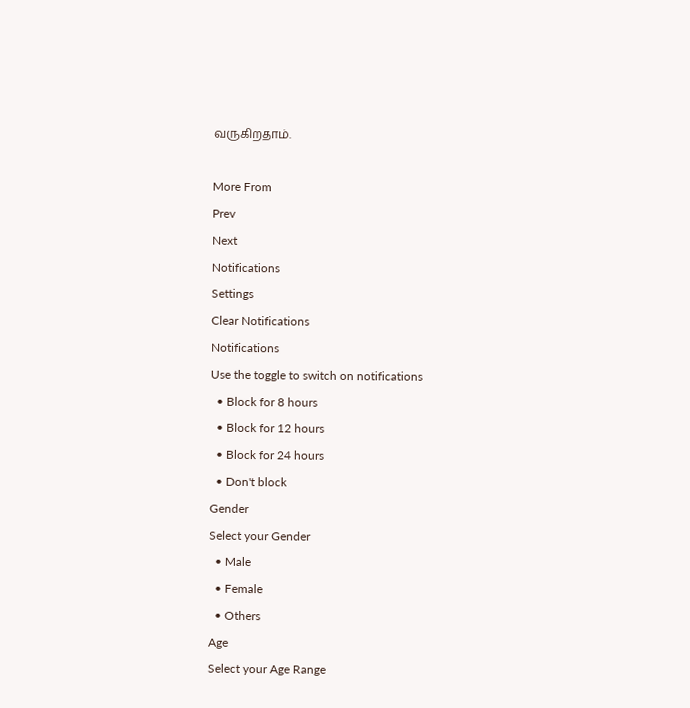வருகிறதாம்.

More From
Prev
Next
Notifications
Settings
Clear Notifications
Notifications
Use the toggle to switch on notifications
  • Block for 8 hours
  • Block for 12 hours
  • Block for 24 hours
  • Don't block
Gender
Select your Gender
  • Male
  • Female
  • Others
Age
Select your Age Range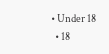• Under 18
  • 18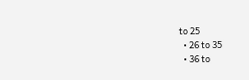to 25
  • 26 to 35
  • 36 to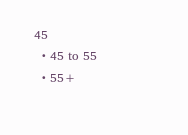45
  • 45 to 55
  • 55+